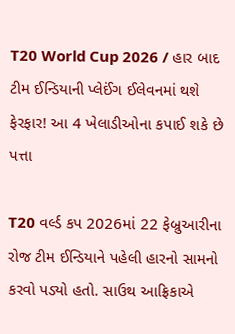T20 World Cup 2026 / હાર બાદ ટીમ ઈન્ડિયાની પ્લેઈંગ ઈલેવનમાં થશે ફેરફાર! આ 4 ખેલાડીઓના કપાઈ શકે છે પત્તા

T20 વર્લ્ડ કપ 2026માં 22 ફેબ્રુઆરીના રોજ ટીમ ઈન્ડિયાને પહેલી હારનો સામનો કરવો પડ્યો હતો. સાઉથ આફ્રિકાએ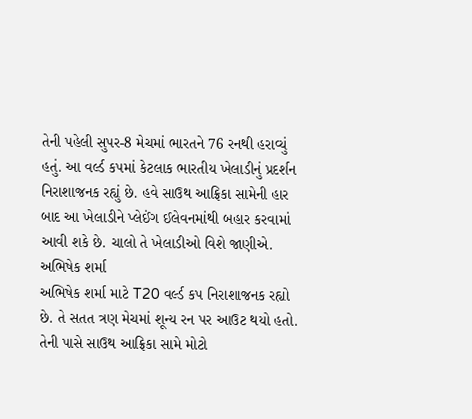તેની પહેલી સુપર-8 મેચમાં ભારતને 76 રનથી હરાવ્યું હતું. આ વર્લ્ડ કપમાં કેટલાક ભારતીય ખેલાડીનું પ્રદર્શન નિરાશાજનક રહ્યું છે. હવે સાઉથ આફ્રિકા સામેની હાર બાદ આ ખેલાડીને પ્લેઈંગ ઈલેવનમાંથી બહાર કરવામાં આવી શકે છે. ચાલો તે ખેલાડીઓ વિશે જાણીએ.
અભિષેક શર્મા
અભિષેક શર્મા માટે T20 વર્લ્ડ કપ નિરાશાજનક રહ્યો છે. તે સતત ત્રણ મેચમાં શૂન્ય રન પર આઉટ થયો હતો. તેની પાસે સાઉથ આફ્રિકા સામે મોટો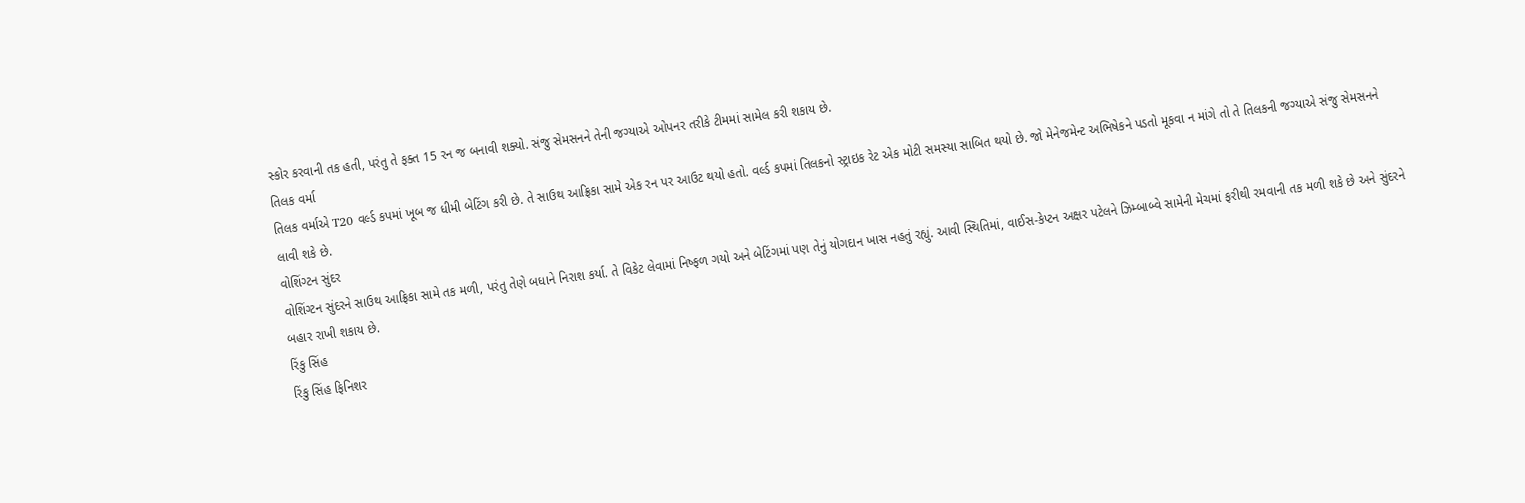સ્કોર કરવાની તક હતી, પરંતુ તે ફક્ત 15 રન જ બનાવી શક્યો. સંજુ સેમસનને તેની જગ્યાએ ઓપનર તરીકે ટીમમાં સામેલ કરી શકાય છે.
તિલક વર્મા
તિલક વર્માએ T20 વર્લ્ડ કપમાં ખૂબ જ ધીમી બેટિંગ કરી છે. તે સાઉથ આફ્રિકા સામે એક રન પર આઉટ થયો હતો. વર્લ્ડ કપમાં તિલકનો સ્ટ્રાઇક રેટ એક મોટી સમસ્યા સાબિત થયો છે. જો મેનેજમેન્ટ અભિષેકને પડતો મૂકવા ન માંગે તો તે તિલકની જગ્યાએ સંજુ સેમસનને લાવી શકે છે.
વોશિંગ્ટન સુંદર
વોશિંગ્ટન સુંદરને સાઉથ આફ્રિકા સામે તક મળી, પરંતુ તેણે બધાને નિરાશ કર્યા. તે વિકેટ લેવામાં નિષ્ફળ ગયો અને બેટિંગમાં પણ તેનું યોગદાન ખાસ નહતું રહ્યું. આવી સ્થિતિમાં, વાઈસ-કેપ્ટન અક્ષર પટેલને ઝિમ્બાબ્વે સામેની મેચમાં ફરીથી રમવાની તક મળી શકે છે અને સુંદરને બહાર રાખી શકાય છે.
રિંકુ સિંહ
રિંકુ સિંહ ફિનિશર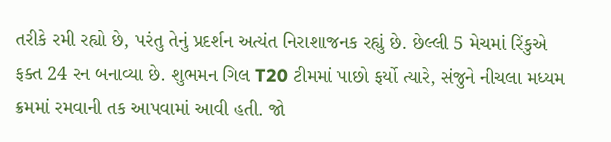તરીકે રમી રહ્યો છે, પરંતુ તેનું પ્રદર્શન અત્યંત નિરાશાજનક રહ્યું છે. છેલ્લી 5 મેચમાં રિંકુએ ફક્ત 24 રન બનાવ્યા છે. શુભમન ગિલ T20 ટીમમાં પાછો ફર્યો ત્યારે, સંજુને નીચલા મધ્યમ ક્રમમાં રમવાની તક આપવામાં આવી હતી. જો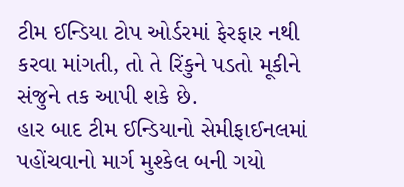ટીમ ઈન્ડિયા ટોપ ઓર્ડરમાં ફેરફાર નથી કરવા માંગતી, તો તે રિંકુને પડતો મૂકીને સંજુને તક આપી શકે છે.
હાર બાદ ટીમ ઈન્ડિયાનો સેમીફાઈનલમાં પહોંચવાનો માર્ગ મુશ્કેલ બની ગયો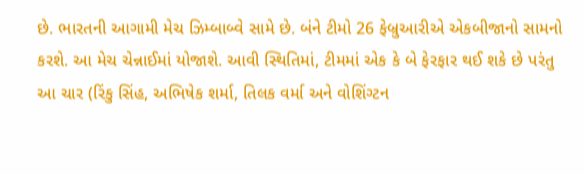છે. ભારતની આગામી મેચ ઝિમ્બાબ્વે સામે છે. બંને ટીમો 26 ફેબ્રુઆરીએ એકબીજાનો સામનો કરશે. આ મેચ ચેન્નાઈમાં યોજાશે. આવી સ્થિતિમાં, ટીમમાં એક કે બે ફેરફાર થઈ શકે છે પરંતુ આ ચાર (રિંકુ સિંહ, અભિષેક શર્મા, તિલક વર્મા અને વોશિંગ્ટન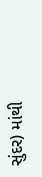સુંદર) માંથી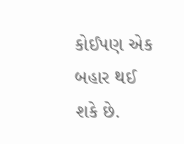કોઈપણ એક બહાર થઈ શકે છે.